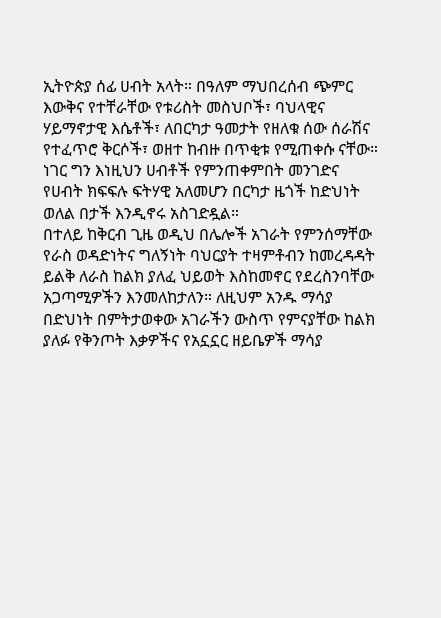ኢትዮጵያ ሰፊ ሀብት አላት። በዓለም ማህበረሰብ ጭምር እውቅና የተቸራቸው የቱሪስት መስህቦች፣ ባህላዊና ሃይማኖታዊ እሴቶች፣ ለበርካታ ዓመታት የዘለቁ ሰው ሰራሽና የተፈጥሮ ቅርሶች፣ ወዘተ ከብዙ በጥቂቱ የሚጠቀሱ ናቸው። ነገር ግን እነዚህን ሀብቶች የምንጠቀምበት መንገድና የሀብት ክፍፍሉ ፍትሃዊ አለመሆን በርካታ ዜጎች ከድህነት ወለል በታች እንዲኖሩ አስገድዷል።
በተለይ ከቅርብ ጊዜ ወዲህ በሌሎች አገራት የምንሰማቸው የራስ ወዳድነትና ግለኝነት ባህርያት ተዛምቶብን ከመረዳዳት ይልቅ ለራስ ከልክ ያለፈ ህይወት እስከመኖር የደረስንባቸው አጋጣሚዎችን እንመለከታለን። ለዚህም አንዱ ማሳያ በድህነት በምትታወቀው አገራችን ውስጥ የምናያቸው ከልክ ያለፉ የቅንጦት እቃዎችና የአኗኗር ዘይቤዎች ማሳያ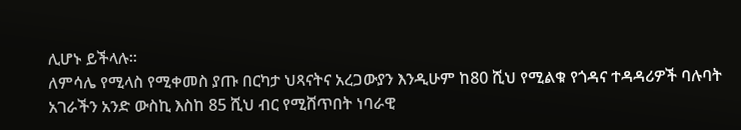ሊሆኑ ይችላሉ።
ለምሳሌ የሚላስ የሚቀመስ ያጡ በርካታ ህጻናትና አረጋውያን እንዲሁም ከ80 ሺህ የሚልቁ የጎዳና ተዳዳሪዎች ባሉባት አገራችን አንድ ውስኪ እስከ 85 ሺህ ብር የሚሸጥበት ነባራዊ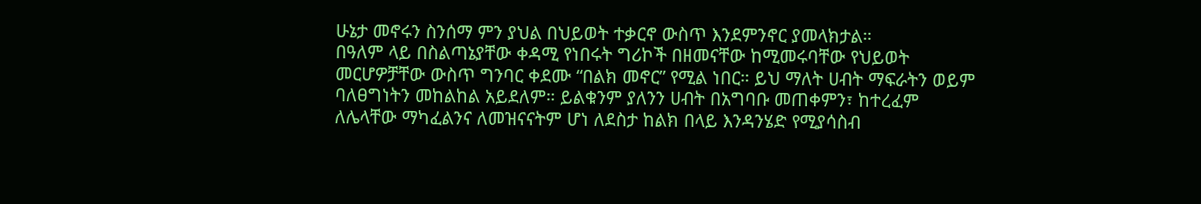ሁኔታ መኖሩን ስንሰማ ምን ያህል በህይወት ተቃርኖ ውስጥ እንደምንኖር ያመላክታል።
በዓለም ላይ በስልጣኔያቸው ቀዳሚ የነበሩት ግሪኮች በዘመናቸው ከሚመሩባቸው የህይወት መርሆዎቻቸው ውስጥ ግንባር ቀደሙ “በልክ መኖር” የሚል ነበር። ይህ ማለት ሀብት ማፍራትን ወይም ባለፀግነትን መከልከል አይደለም። ይልቁንም ያለንን ሀብት በአግባቡ መጠቀምን፣ ከተረፈም ለሌላቸው ማካፈልንና ለመዝናናትም ሆነ ለደስታ ከልክ በላይ እንዳንሄድ የሚያሳስብ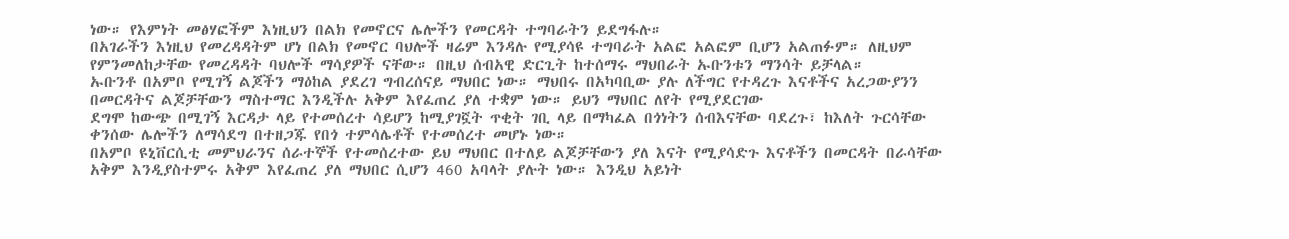ነው። የእምነት መፅሃፎችም እነዚህን በልክ የመኖርና ሌሎችን የመርዳት ተግባራትን ይደግፋሉ።
በአገራችን እነዚህ የመረዳዳትም ሆነ በልክ የመኖር ባህሎች ዛሬም እንዳሉ የሚያሳዩ ተግባራት አልፎ አልፎም ቢሆን አልጠፉም። ለዚህም የምንመለከታቸው የመረዳዳት ባህሎች ማሳያዎች ናቸው። በዚህ ሰብአዊ ድርጊት ከተሰማሩ ማህበራት ኡቡንቱን ማንሳት ይቻላል።
ኡቡንቶ በአምቦ የሚገኝ ልጆችን ማዕከል ያደረገ ግብረሰናይ ማህበር ነው። ማህበሩ በአካባቢው ያሉ ለችግር የተዳረጉ እናቶችና አረጋውያንን በመርዳትና ልጆቻቸውን ማስተማር እንዲችሉ አቅም እየፈጠረ ያለ ተቋም ነው። ይህን ማህበር ለየት የሚያደርገው
ደግሞ ከውጭ በሚገኝ እርዳታ ላይ የተመሰረተ ሳይሆን ከሚያገኟት ጥቂት ገቢ ላይ በማካፈል በጎነትን ሰብእናቸው ባደረጉ፣ ከእለት ጉርሳቸው ቀንሰው ሌሎችን ለማሳደግ በተዘጋጁ የበጎ ተምሳሌቶች የተመሰረተ መሆኑ ነው።
በአምቦ ዩኒቨርሲቲ መምህራንና ሰራተኞች የተመሰረተው ይህ ማህበር በተለይ ልጆቻቸውን ያለ እናት የሚያሳድጉ እናቶችን በመርዳት በራሳቸው አቅም እንዲያስተምሩ አቅም እየፈጠረ ያለ ማህበር ሲሆን 460 አባላት ያሉት ነው። እንዲህ አይነት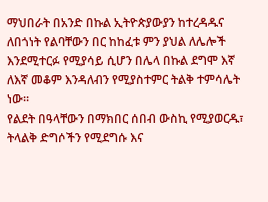ማህበራት በአንድ በኩል ኢትዮጵያውያን ከተረዳዱና ለበጎነት የልባቸውን በር ከከፈቱ ምን ያህል ለሌሎች እንደሚተርፉ የሚያሳይ ሲሆን በሌላ በኩል ደግሞ እኛ ለእኛ መቆም እንዳለብን የሚያስተምር ትልቅ ተምሳሌት ነው።
የልደት በዓላቸውን በማክበር ሰበብ ውስኪ የሚያወርዱ፣ ትላልቅ ድግሶችን የሚደግሱ እና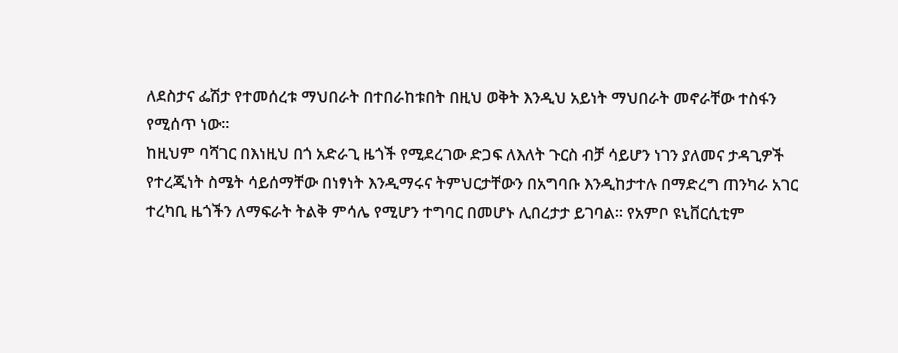ለደስታና ፌሽታ የተመሰረቱ ማህበራት በተበራከቱበት በዚህ ወቅት እንዲህ አይነት ማህበራት መኖራቸው ተስፋን የሚሰጥ ነው።
ከዚህም ባሻገር በእነዚህ በጎ አድራጊ ዜጎች የሚደረገው ድጋፍ ለእለት ጉርስ ብቻ ሳይሆን ነገን ያለመና ታዳጊዎች የተረጂነት ስሜት ሳይሰማቸው በነፃነት እንዲማሩና ትምህርታቸውን በአግባቡ እንዲከታተሉ በማድረግ ጠንካራ አገር ተረካቢ ዜጎችን ለማፍራት ትልቅ ምሳሌ የሚሆን ተግባር በመሆኑ ሊበረታታ ይገባል። የአምቦ ዩኒቨርሲቲም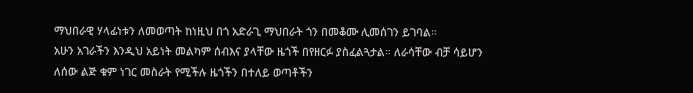ማህበራዊ ሃላፊነቱን ለመወጣት ከነዚህ በጎ አድራጊ ማህበራት ጎን በመቆሙ ሊመሰገን ይገባል።
አሁን አገራችን እንዲህ አይነት መልካም ሰብእና ያላቸው ዜጎች በየዘርፉ ያስፈልጓታል። ለራሳቸው ብቻ ሳይሆን ለሰው ልጅ ቁም ነገር መስራት የሚችሉ ዜጎችን በተለይ ወጣቶችን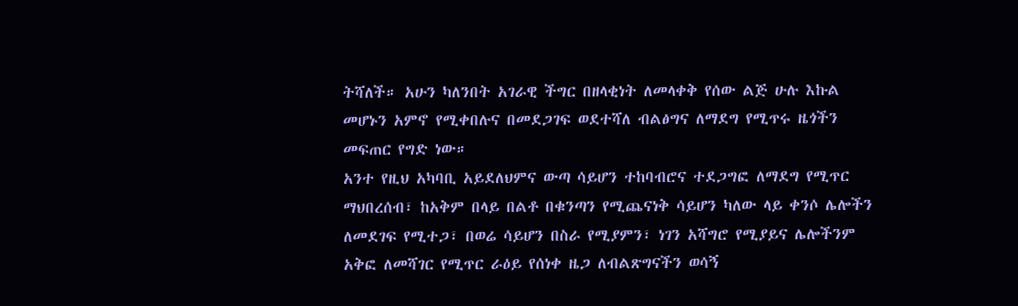ትሻለች። አሁን ካለንበት አገራዊ ችግር በዘላቂነት ለመላቀቅ የሰው ልጅ ሁሉ እኩል መሆኑን አምኖ የሚቀበሉና በመደጋገፍ ወደተሻለ ብልፅግና ለማደግ የሚጥሩ ዜጎችን መፍጠር የግድ ነው።
አንተ የዚህ አካባቢ አይደለህምና ውጣ ሳይሆን ተከባብሮና ተደጋግፎ ለማደግ የሚጥር ማህበረሰብ፣ ከአቅም በላይ በልቶ በቁንጣን የሚጨናነቅ ሳይሆን ካለው ላይ ቀንሶ ሌሎችን ለመደገፍ የሚተጋ፣ በወሬ ሳይሆን በስራ የሚያምን፣ ነገን አሻግሮ የሚያይና ሌሎችንም አቅፎ ለመሻገር የሚጥር ራዕይ የሰነቀ ዜጋ ለብልጽግናችን ወሳኝ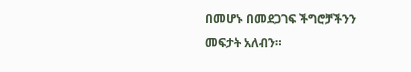በመሆኑ በመደጋገፍ ችግሮቻችንን መፍታት አለብን።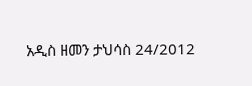አዲስ ዘመን ታህሳስ 24/2012